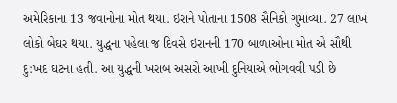અમેરિકાના 13 જવાનોના મોત થયા. ઇરાને પોતાના 1508 સૈનિકો ગુમાવ્યા. 27 લાખ લોકો બેઘર થયા. યુદ્ધના પહેલા જ દિવસે ઇરાનની 170 બાળાઓના મોત એ સૌથી દુ:ખદ ઘટના હતી. આ યુદ્ધની ખરાબ અસરો આખી દુનિયાએ ભોગવવી પડી છે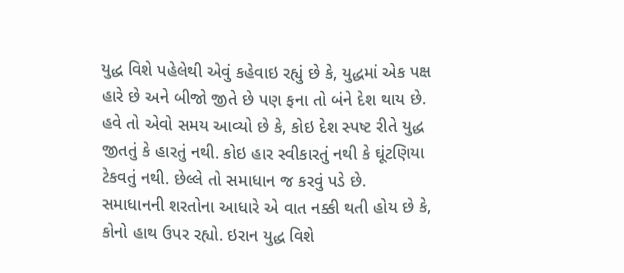યુદ્ધ વિશે પહેલેથી એવું કહેવાઇ રહ્યું છે કે, યુદ્ધમાં એક પક્ષ હારે છે અને બીજો જીતે છે પણ ફના તો બંને દેશ થાય છે. હવે તો એવો સમય આવ્યો છે કે, કોઇ દેશ સ્પષ્ટ રીતે યુદ્ધ જીતતું કે હારતું નથી. કોઇ હાર સ્વીકારતું નથી કે ઘૂંટણિયા ટેકવતું નથી. છેલ્લે તો સમાધાન જ કરવું પડે છે. સમાધાનની શરતોના આધારે એ વાત નક્કી થતી હોય છે કે, કોનો હાથ ઉપર રહ્યો. ઇરાન યુદ્ધ વિશે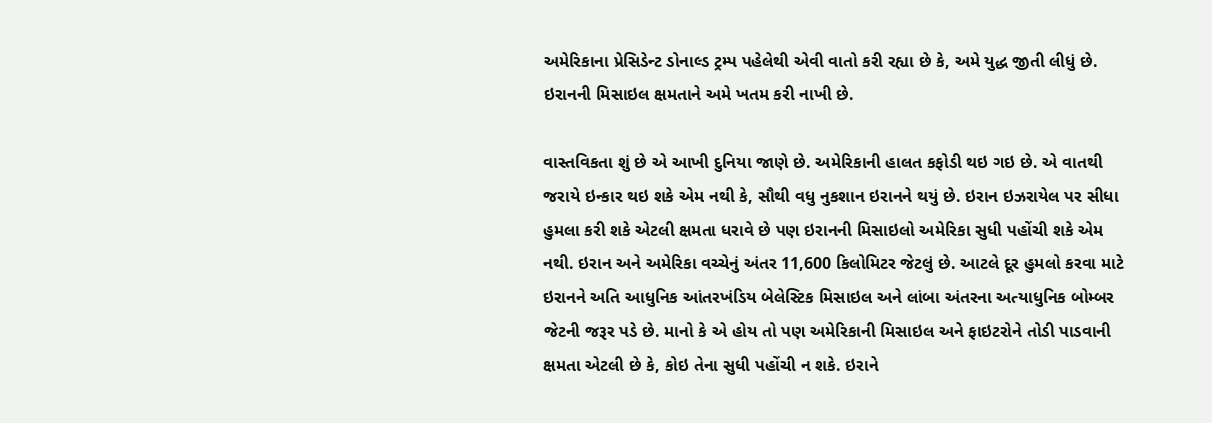અમેરિકાના પ્રેસિડેન્ટ ડોનાલ્ડ ટ્રમ્પ પહેલેથી એવી વાતો કરી રહ્યા છે કે, અમે યુદ્ધ જીતી લીધું છે. ઇરાનની મિસાઇલ ક્ષમતાને અમે ખતમ કરી નાખી છે.

વાસ્તવિકતા શું છે એ આખી દુનિયા જાણે છે. અમેરિકાની હાલત કફોડી થઇ ગઇ છે. એ વાતથી જરાયે ઇન્કાર થઇ શકે એમ નથી કે, સૌથી વધુ નુકશાન ઇરાનને થયું છે. ઇરાન ઇઝરાયેલ પર સીધા હુમલા કરી શકે એટલી ક્ષમતા ધરાવે છે પણ ઇરાનની મિસાઇલો અમેરિકા સુધી પહોંચી શકે એમ નથી. ઇરાન અને અમેરિકા વચ્ચેનું અંતર 11,600 કિલોમિટર જેટલું છે. આટલે દૂર હુમલો કરવા માટે ઇરાનને અતિ આધુનિક આંતરખંડિય બેલેસ્ટિક મિસાઇલ અને લાંબા અંતરના અત્યાધુનિક બોમ્બર જેટની જરૂર પડે છે. માનો કે એ હોય તો પણ અમેરિકાની મિસાઇલ અને ફાઇટરોને તોડી પાડવાની ક્ષમતા એટલી છે કે, કોઇ તેના સુધી પહોંચી ન શકે. ઇરાને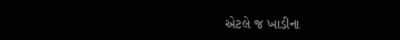એટલે જ ખાડીના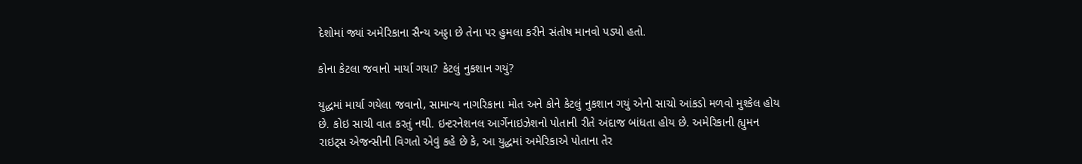દેશોમાં જ્યાં અમેરિકાના સૈન્ય અડ્ડા છે તેના પર હુમલા કરીને સંતોષ માનવો પડ્યો હતો.

કોના કેટલા જવાનો માર્યા ગયા? કેટલું નુકશાન ગયું?

યુદ્ધમાં માર્યા ગયેલા જવાનો, સામાન્ય નાગરિકાના મોત અને કોને કેટલું નુકશાન ગયું એનો સાચો આંકડો મળવો મુશ્કેલ હોય છે. કોઇ સાચી વાત કરતું નથી. ઇન્ટરનેશનલ આર્ગેનાઇઝેશનો પોતાની રીતે અંદાજ બાંધતા હોય છે. અમેરિકાની હ્યુમન રાઇટ્સ એજન્સીની વિગતો એવું કહે છે કે, આ યુદ્ધમાં અમેરિકાએ પોતાના તેર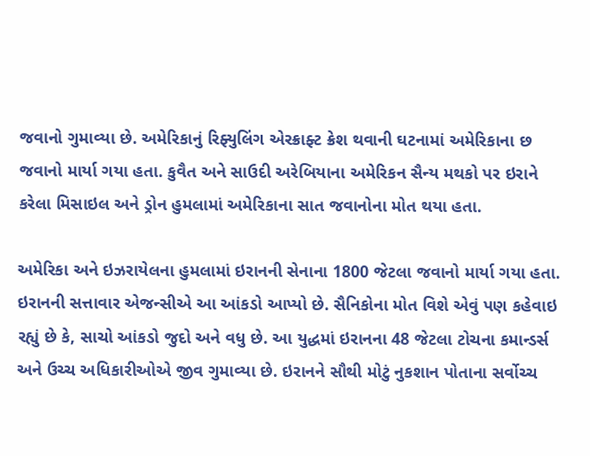જવાનો ગુમાવ્યા છે. અમેરિકાનું રિફ્યુલિંગ એરક્રાફ્ટ ક્રેશ થવાની ઘટનામાં અમેરિકાના છ જવાનો માર્યા ગયા હતા. કુવૈત અને સાઉદી અરેબિયાના અમેરિકન સૈન્ય મથકો પર ઇરાને કરેલા મિસાઇલ અને ડ્રોન હુમલામાં અમેરિકાના સાત જવાનોના મોત થયા હતા.

અમેરિકા અને ઇઝરાયેલના હુમલામાં ઇરાનની સેનાના 1800 જેટલા જવાનો માર્યા ગયા હતા. ઇરાનની સત્તાવાર એજન્સીએ આ આંકડો આપ્યો છે. સૈનિકોના મોત વિશે એવું પણ કહેવાઇ રહ્યું છે કે, સાચો આંકડો જુદો અને વધુ છે. આ યુદ્ધમાં ઇરાનના 48 જેટલા ટોચના કમાન્ડર્સ અને ઉચ્ચ અધિકારીઓએ જીવ ગુમાવ્યા છે. ઇરાનને સૌથી મોટું નુકશાન પોતાના સર્વોચ્ચ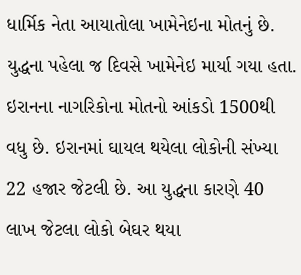ધાર્મિક નેતા આયાતોલા ખામેનેઇના મોતનું છે. યુદ્ધના પહેલા જ દિવસે ખામેનેઇ માર્યા ગયા હતા. ઇરાનના નાગરિકોના મોતનો આંકડો 1500થી વધુ છે. ઇરાનમાં ઘાયલ થયેલા લોકોની સંખ્યા 22 હજાર જેટલી છે. આ યુદ્ધના કારણે 40 લાખ જેટલા લોકો બેઘર થયા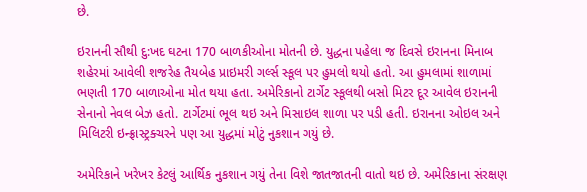છે.

ઇરાનની સૌથી દુ:ખદ ઘટના 170 બાળકીઓના મોતની છે. યુદ્ધના પહેલા જ દિવસે ઇરાનના મિનાબ શહેરમાં આવેલી શજરેહ તૈયબેહ પ્રાઇમરી ગર્લ્સ સ્કૂલ પર હુમલો થયો હતો. આ હુમલામાં શાળામાં ભણતી 170 બાળાઓના મોત થયા હતા. અમેરિકાનો ટાર્ગેટ સ્કૂલથી બસો મિટર દૂર આવેલ ઇરાનની સેનાનો નેવલ બેઝ હતો. ટાર્ગેટમાં ભૂલ થઇ અને મિસાઇલ શાળા પર પડી હતી. ઇરાનના ઓઇલ અને મિલિટરી ઇન્ફ્રાસ્ટ્રક્ચરને પણ આ યુદ્ધમાં મોટું નુકશાન ગયું છે.

અમેરિકાને ખરેખર કેટલું આર્થિક નુકશાન ગયું તેના વિશે જાતજાતની વાતો થઇ છે. અમેરિકાના સંરક્ષણ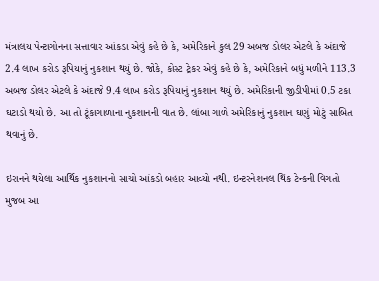મંત્રાલય પેન્ટાગોનના સત્તાવાર આંકડા એવું કહે છે કે, અમેરિકાને કુલ 29 અબજ ડોલર એટલે કે અંદાજે 2.4 લાખ કરોડ રૂપિયાનું નુકશાન થયું છે. જોકે, કોસ્ટ ટ્રેકર એવું કહે છે કે, અમેરિકાને બધું મળીને 113.3 અબજ ડોલર એટલે કે અંદાજે 9.4 લાખ કરોડ રૂપિયાનું નુકશાન થયું છે. અમેરિકાની જીડીપીમાં 0.5 ટકા ઘટાડો થયો છે. આ તો ટૂંકાગાળાના નુકશાનની વાત છે. લાંબા ગાળે અમેરિકાનું નુકશાન ઘણું મોટું સાબિત થવાનું છે.

ઇરાનને થયેલા આર્થિક નુકશાનનો સાચો આંકડો બહાર આવ્યો નથી. ઇન્ટરનેશનલ થિંક ટેન્કની વિગતો મુજબ આ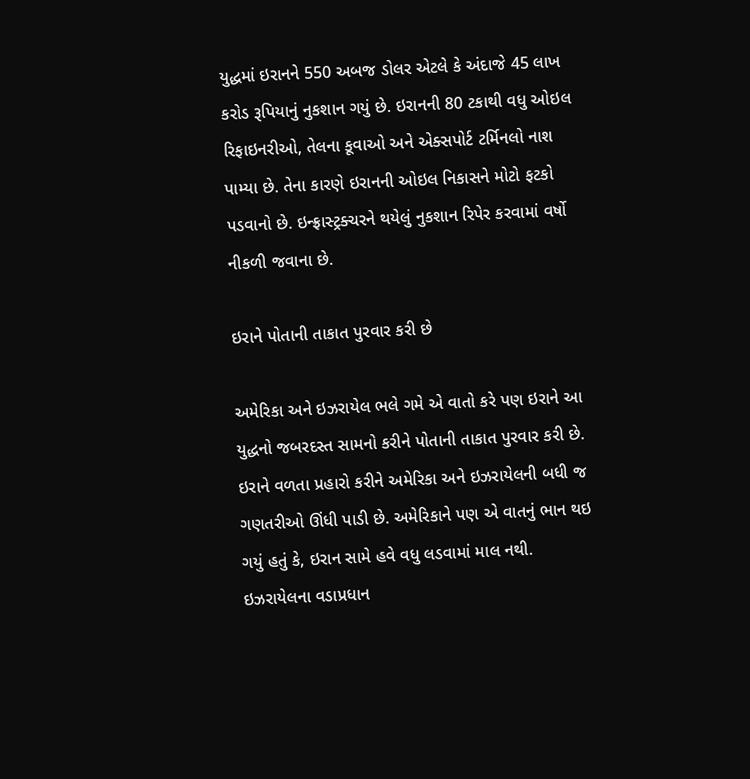યુદ્ધમાં ઇરાનને 550 અબજ ડોલર એટલે કે અંદાજે 45 લાખ કરોડ રૂપિયાનું નુકશાન ગયું છે. ઇરાનની 80 ટકાથી વધુ ઓઇલ રિફાઇનરીઓ, તેલના કૂવાઓ અને એક્સપોર્ટ ટર્મિનલો નાશ પામ્યા છે. તેના કારણે ઇરાનની ઓઇલ નિકાસને મોટો ફટકો પડવાનો છે. ઇન્ફ્રાસ્ટ્રક્ચરને થયેલું નુકશાન રિપેર કરવામાં વર્ષો નીકળી જવાના છે.

ઇરાને પોતાની તાકાત પુરવાર કરી છે

અમેરિકા અને ઇઝરાયેલ ભલે ગમે એ વાતો કરે પણ ઇરાને આ યુદ્ધનો જબરદસ્ત સામનો કરીને પોતાની તાકાત પુરવાર કરી છે. ઇરાને વળતા પ્રહારો કરીને અમેરિકા અને ઇઝરાયેલની બધી જ ગણતરીઓ ઊંધી પાડી છે. અમેરિકાને પણ એ વાતનું ભાન થઇ ગયું હતું કે, ઇરાન સામે હવે વધુ લડવામાં માલ નથી. ઇઝરાયેલના વડાપ્રધાન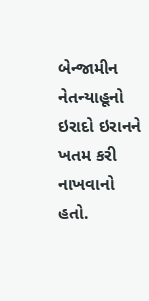બેન્જામીન નેતન્યાહૂનો ઇરાદો ઇરાનને ખતમ કરી નાખવાનો હતો.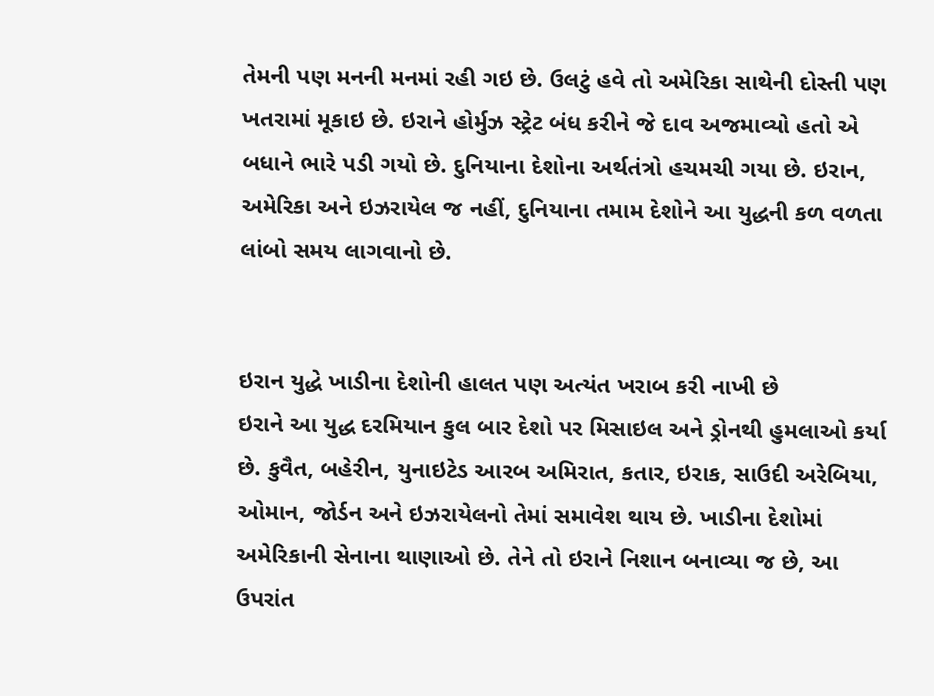તેમની પણ મનની મનમાં રહી ગઇ છે. ઉલટું હવે તો અમેરિકા સાથેની દોસ્તી પણ ખતરામાં મૂકાઇ છે. ઇરાને હોર્મુઝ સ્ટ્રેટ બંધ કરીને જે દાવ અજમાવ્યો હતો એ બધાને ભારે પડી ગયો છે. દુનિયાના દેશોના અર્થતંત્રો હચમચી ગયા છે. ઇરાન, અમેરિકા અને ઇઝરાયેલ જ નહીં, દુનિયાના તમામ દેશોને આ યુદ્ધની કળ વળતા લાંબો સમય લાગવાનો છે.


ઇરાન યુદ્ધે ખાડીના દેશોની હાલત પણ અત્યંત ખરાબ કરી નાખી છે
ઇરાને આ યુદ્ધ દરમિયાન કુલ બાર દેશો પર મિસાઇલ અને ડ્રોનથી હુમલાઓ કર્યા છે. કુવૈત, બહેરીન, યુનાઇટેડ આરબ અમિરાત, કતાર, ઇરાક, સાઉદી અરેબિયા, ઓમાન, જોર્ડન અને ઇઝરાયેલનો તેમાં સમાવેશ થાય છે. ખાડીના દેશોમાં અમેરિકાની સેનાના થાણાઓ છે. તેને તો ઇરાને નિશાન બનાવ્યા જ છે, આ ઉપરાંત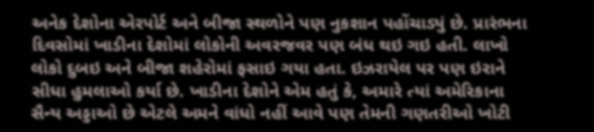અનેક દેશોના એરપોર્ટ અને બીજા સ્થળોને પણ નુકશાન પહોંચાડ્યું છે. પ્રારંભના દિવસોમાં ખાડીના દેશોમાં લોકોની અવરજવર પણ બંધ થઇ ગઇ હતી. લાખો લોકો દુબઇ અને બીજા શહેરોમાં ફસાઇ ગયા હતા. ઇઝરાયેલ પર પણ ઇરાને સીધા હુમલાઓ કર્યા છે. ખાડીના દેશોને એમ હતું કે, અમારે ત્યાં અમેરિકાના સૈન્ય અડ્ડાઓ છે એટલે અમને વાંધો નહીં આવે પણ તેમની ગણતરીઓ ખોટી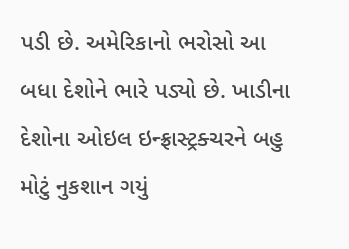પડી છે. અમેરિકાનો ભરોસો આ બધા દેશોને ભારે પડ્યો છે. ખાડીના દેશોના ઓઇલ ઇન્ફ્રાસ્ટ્રક્ચરને બહુ મોટું નુકશાન ગયું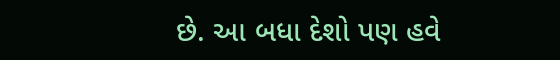છે. આ બધા દેશો પણ હવે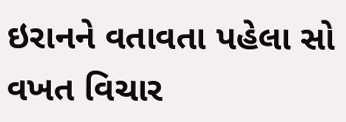ઇરાનને વતાવતા પહેલા સો વખત વિચાર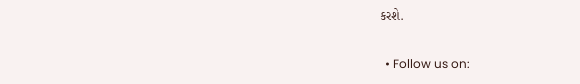કરશે.


  • Follow us on: